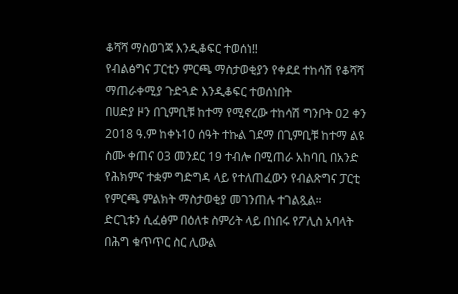ቆሻሻ ማስወገጃ እንዲቆፍር ተወሰነ‼
የብልፅግና ፓርቲን ምርጫ ማስታወቂያን የቀደደ ተከሳሽ የቆሻሻ ማጠራቀሚያ ጉድጓድ እንዲቆፍር ተወሰነበት
በሀድያ ዞን በጊምቢቹ ከተማ የሚኖረው ተከሳሽ ግንቦት 02 ቀን 2018 ዓ.ም ከቀኑ10 ሰዓት ተኩል ገደማ በጊምቢቹ ከተማ ልዩ ስሙ ቀጠና 03 መንደር 19 ተብሎ በሚጠራ አከባቢ በአንድ የሕክምና ተቋም ግድግዳ ላይ የተለጠፈውን የብልጽግና ፓርቲ የምርጫ ምልክት ማስታወቂያ መገንጠሉ ተገልጿል።
ድርጊቱን ሲፈፅም በዕለቱ ስምሪት ላይ በነበሩ የፖሊስ አባላት በሕግ ቁጥጥር ስር ሊውል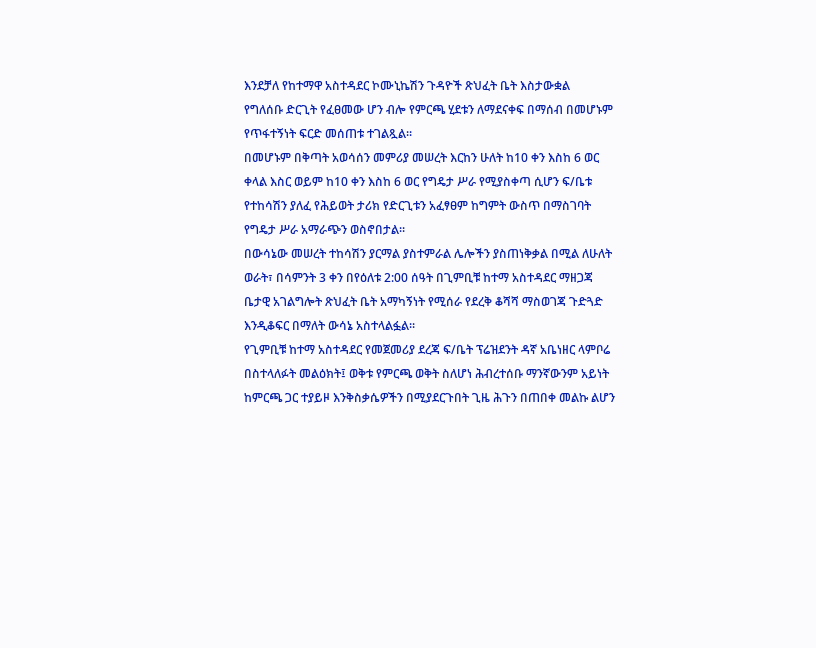እንደቻለ የከተማዋ አስተዳደር ኮሙኒኬሽን ጉዳዮች ጽህፈት ቤት እስታውቋል
የግለሰቡ ድርጊት የፈፀመው ሆን ብሎ የምርጫ ሂደቱን ለማደናቀፍ በማሰብ በመሆኑም የጥፋተኝነት ፍርድ መሰጠቱ ተገልጿል።
በመሆኑም በቅጣት አወሳሰን መምሪያ መሠረት እርከን ሁለት ከ10 ቀን እስከ 6 ወር ቀላል እስር ወይም ከ10 ቀን እስከ 6 ወር የግዴታ ሥራ የሚያስቀጣ ሲሆን ፍ/ቤቱ የተከሳሽን ያለፈ የሕይወት ታሪክ የድርጊቱን አፈፃፀም ከግምት ውስጥ በማስገባት የግዴታ ሥራ አማራጭን ወስኖበታል።
በውሳኔው መሠረት ተከሳሽን ያርማል ያስተምራል ሌሎችን ያስጠነቅቃል በሚል ለሁለት ወራት፣ በሳምንት 3 ቀን በየዕለቱ 2:00 ሰዓት በጊምቢቹ ከተማ አስተዳደር ማዘጋጃ ቤታዊ አገልግሎት ጽህፈት ቤት አማካኝነት የሚሰራ የደረቅ ቆሻሻ ማስወገጃ ጉድጓድ እንዲቆፍር በማለት ውሳኔ አስተላልፏል።
የጊምቢቹ ከተማ አስተዳደር የመጀመሪያ ደረጃ ፍ/ቤት ፕሬዝደንት ዳኛ አቤነዘር ላምቦሬ በስተላለፉት መልዕክት፤ ወቅቱ የምርጫ ወቅት ስለሆነ ሕብረተሰቡ ማንኛውንም አይነት ከምርጫ ጋር ተያይዞ እንቅስቃሴዎችን በሚያደርጉበት ጊዜ ሕጉን በጠበቀ መልኩ ልሆን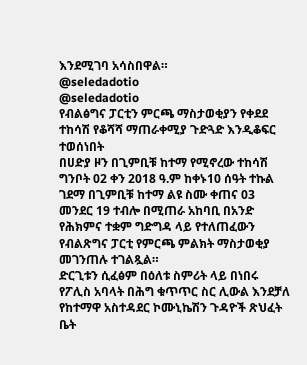እንደሚገባ አሳስበዋል።
@seledadotio
@seledadotio
የብልፅግና ፓርቲን ምርጫ ማስታወቂያን የቀደደ ተከሳሽ የቆሻሻ ማጠራቀሚያ ጉድጓድ እንዲቆፍር ተወሰነበት
በሀድያ ዞን በጊምቢቹ ከተማ የሚኖረው ተከሳሽ ግንቦት 02 ቀን 2018 ዓ.ም ከቀኑ10 ሰዓት ተኩል ገደማ በጊምቢቹ ከተማ ልዩ ስሙ ቀጠና 03 መንደር 19 ተብሎ በሚጠራ አከባቢ በአንድ የሕክምና ተቋም ግድግዳ ላይ የተለጠፈውን የብልጽግና ፓርቲ የምርጫ ምልክት ማስታወቂያ መገንጠሉ ተገልጿል።
ድርጊቱን ሲፈፅም በዕለቱ ስምሪት ላይ በነበሩ የፖሊስ አባላት በሕግ ቁጥጥር ስር ሊውል እንደቻለ የከተማዋ አስተዳደር ኮሙኒኬሽን ጉዳዮች ጽህፈት ቤት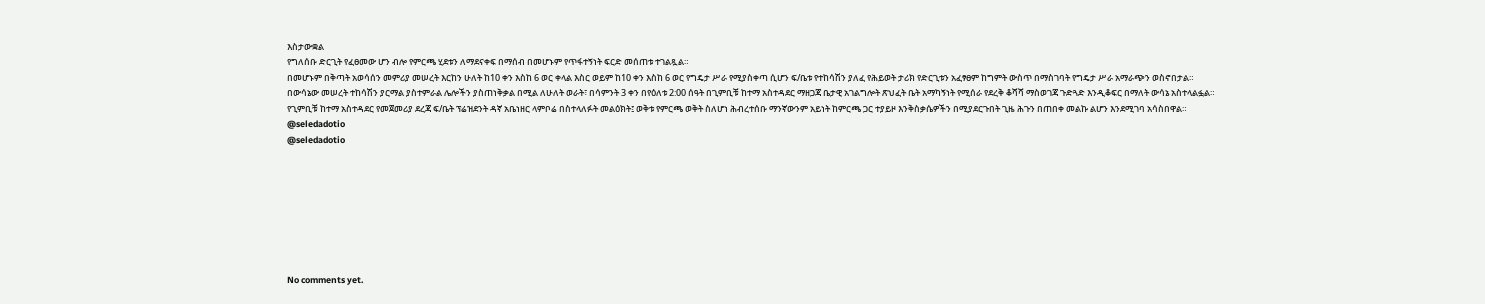እስታውቋል
የግለሰቡ ድርጊት የፈፀመው ሆን ብሎ የምርጫ ሂደቱን ለማደናቀፍ በማሰብ በመሆኑም የጥፋተኝነት ፍርድ መሰጠቱ ተገልጿል።
በመሆኑም በቅጣት አወሳሰን መምሪያ መሠረት እርከን ሁለት ከ10 ቀን እስከ 6 ወር ቀላል እስር ወይም ከ10 ቀን እስከ 6 ወር የግዴታ ሥራ የሚያስቀጣ ሲሆን ፍ/ቤቱ የተከሳሽን ያለፈ የሕይወት ታሪክ የድርጊቱን አፈፃፀም ከግምት ውስጥ በማስገባት የግዴታ ሥራ አማራጭን ወስኖበታል።
በውሳኔው መሠረት ተከሳሽን ያርማል ያስተምራል ሌሎችን ያስጠነቅቃል በሚል ለሁለት ወራት፣ በሳምንት 3 ቀን በየዕለቱ 2:00 ሰዓት በጊምቢቹ ከተማ አስተዳደር ማዘጋጃ ቤታዊ አገልግሎት ጽህፈት ቤት አማካኝነት የሚሰራ የደረቅ ቆሻሻ ማስወገጃ ጉድጓድ እንዲቆፍር በማለት ውሳኔ አስተላልፏል።
የጊምቢቹ ከተማ አስተዳደር የመጀመሪያ ደረጃ ፍ/ቤት ፕሬዝደንት ዳኛ አቤነዘር ላምቦሬ በስተላለፉት መልዕክት፤ ወቅቱ የምርጫ ወቅት ስለሆነ ሕብረተሰቡ ማንኛውንም አይነት ከምርጫ ጋር ተያይዞ እንቅስቃሴዎችን በሚያደርጉበት ጊዜ ሕጉን በጠበቀ መልኩ ልሆን እንደሚገባ አሳስበዋል።
@seledadotio
@seledadotio








No comments yet.